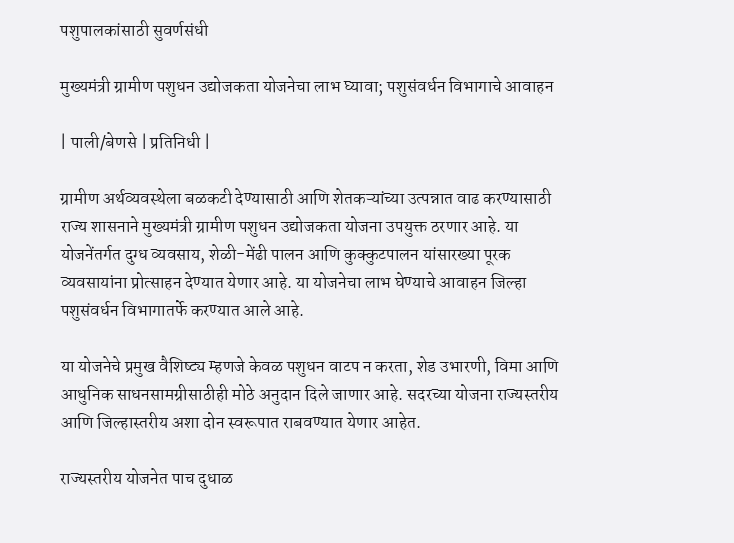पशुपालकांसाठी सुवर्णसंधी

मुख्यमंत्री ग्रामीण पशुधन उद्योजकता योजनेचा लाभ घ्यावा; पशुसंवर्धन विभागाचे आवाहन

| पाली/बेणसे | प्रतिनिधी |

ग्रामीण अर्थव्यवस्थेला बळकटी देण्यासाठी आणि शेतकऱ्यांच्या उत्पन्नात वाढ करण्यासाठी राज्य शासनाने मुख्यमंत्री ग्रामीण पशुधन उद्योजकता योजना उपयुक्त ठरणार आहे. या योजनेंतर्गत दुग्ध व्यवसाय, शेळी-मेंढी पालन आणि कुक्कुटपालन यांसारख्या पूरक व्यवसायांना प्रोत्साहन देण्यात येणार आहे. या योजनेचा लाभ घेण्याचे आवाहन जिल्हा पशुसंवर्धन विभागातर्फे करण्यात आले आहे.

या योजनेचे प्रमुख वैशिष्ट्य म्हणजे केवळ पशुधन वाटप न करता, शेड उभारणी, विमा आणि आधुनिक साधनसामग्रीसाठीही मोठे अनुदान दिले जाणार आहे. सदरच्या योजना राज्यस्तरीय आणि जिल्हास्तरीय अशा दोन स्वरूपात राबवण्यात येणार आहेत.

राज्यस्तरीय योजनेत पाच दुधाळ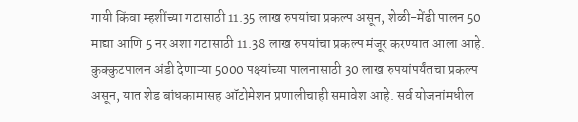गायी किंवा म्हशींच्या गटासाठी 11.35 लाख रुपयांचा प्रकल्प असून, शेळी-मेंढी पालन 50 माद्या आणि 5 नर अशा गटासाठी 11.38 लाख रुपयांचा प्रकल्प मंजूर करण्यात आला आहे. कुक्कुटपालन अंडी देणाऱ्या 5000 पक्ष्यांच्या पालनासाठी 30 लाख रुपयांपर्यंतचा प्रकल्प असून, यात शेड बांधकामासह ऑटोमेशन प्रणालीचाही समावेश आहे. सर्व योजनांमधील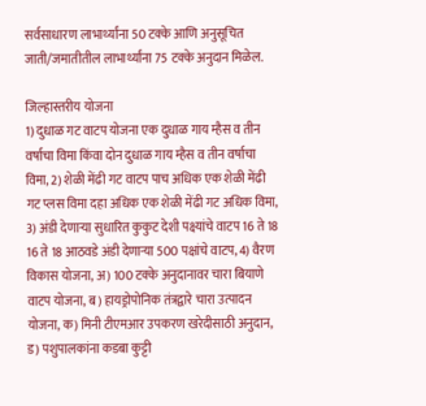सर्वसाधारण लाभार्थ्यांना 50 टक्के आणि अनुसूचित जाती/जमातीतील लाभार्थ्यांना 75 टक्के अनुदान मिळेल.

जिल्हास्तरीय योजना
1) दुधाळ गट वाटप योजना एक दुधाळ गाय म्हैस व तीन वर्षाचा विमा किंवा दोन दुधाळ गाय म्हैस व तीन वर्षाचा विमा, 2) शेळी मेंढी गट वाटप पाच अधिक एक शेळी मेंढी गट प्लस विमा दहा अधिक एक शेळी मेंढी गट अधिक विमा, 3) अंडी देणाऱ्या सुधारित कुकुट देशी पक्ष्यांचे वाटप 16 ते 18 16 ते 18 आठवडे अंडी देणाऱ्या 500 पक्षांचे वाटप, 4) वैरण विकास योजना, अ) 100 टक्के अनुदानावर चारा बियाणे वाटप योजना, ब) हायड्रोपोनिक तंत्रद्वारे चारा उत्पादन योजना, क) मिनी टीएमआर उपकरण खरेदीसाठी अनुदान, ड) पशुपालकांना कडबा कुट्टी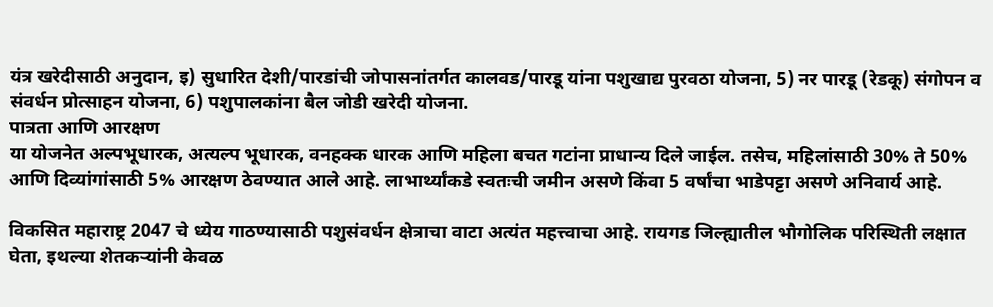यंत्र खरेदीसाठी अनुदान, इ) सुधारित देशी/पारडांची जोपासनांतर्गत कालवड/पारडू यांना पशुखाद्य पुरवठा योजना, 5) नर पारडू (रेडकू) संगोपन व संवर्धन प्रोत्साहन योजना, 6) पशुपालकांना बैल जोडी खरेदी योजना.
पात्रता आणि आरक्षण
या योजनेत अल्पभूधारक, अत्यल्प भूधारक, वनहक्क धारक आणि महिला बचत गटांना प्राधान्य दिले जाईल. तसेच, महिलांसाठी 30% ते 50% आणि दिव्यांगांसाठी 5% आरक्षण ठेवण्यात आले आहे. लाभार्थ्यांकडे स्वतःची जमीन असणे किंवा 5 वर्षांचा भाडेपट्टा असणे अनिवार्य आहे.

विकसित महाराष्ट्र 2047 चे ध्येय गाठण्यासाठी पशुसंवर्धन क्षेत्राचा वाटा अत्यंत महत्त्वाचा आहे. रायगड जिल्ह्यातील भौगोलिक परिस्थिती लक्षात घेता, इथल्या शेतकऱ्यांनी केवळ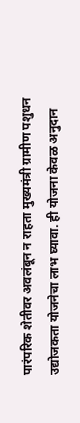पारंपरिक शेतीवर अवलंबून न राहता मुख्यमंत्री ग्रामीण पशुधन उद्योजकता योजनेचा लाभ घ्यावा. ही योजना केवळ अनुदान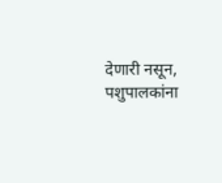देणारी नसून, पशुपालकांना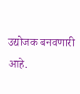उद्योजक बनवणारी आहे.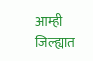आम्ही जिल्ह्यात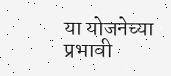या योजनेच्या प्रभावी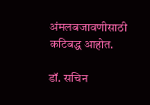अंमलबजावणीसाठी कटिबद्ध आहोत.

डॉ. सचिन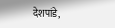देशपांडे,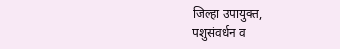जिल्हा उपायुक्त,
पशुसंवर्धन व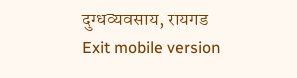दुग्धव्यवसाय, रायगड
Exit mobile version